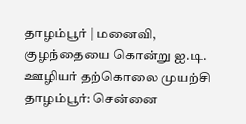தாழம்பூர் | மனைவி, குழந்தையை கொன்று ஐ.டி. ஊழியர் தற்கொலை முயற்சி
தாழம்பூர்: சென்னை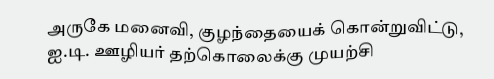அருகே மனைவி, குழந்தையைக் கொன்றுவிட்டு, ஐ.டி. ஊழியர் தற்கொலைக்கு முயற்சி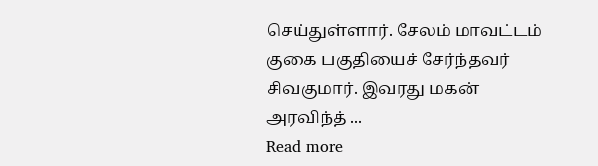செய்துள்ளார். சேலம் மாவட்டம் குகை பகுதியைச் சேர்ந்தவர் சிவகுமார். இவரது மகன் அரவிந்த் ...
Read more